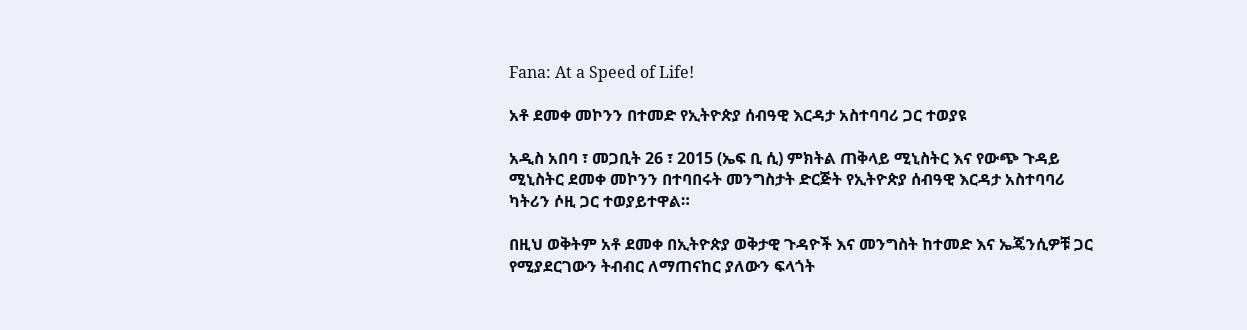Fana: At a Speed of Life!

አቶ ደመቀ መኮንን በተመድ የኢትዮጵያ ሰብዓዊ እርዳታ አስተባባሪ ጋር ተወያዩ

አዲስ አበባ ፣ መጋቢት 26 ፣ 2015 (ኤፍ ቢ ሲ) ምክትል ጠቅላይ ሚኒስትር እና የውጭ ጉዳይ ሚኒስትር ደመቀ መኮንን በተባበሩት መንግስታት ድርጅት የኢትዮጵያ ሰብዓዊ እርዳታ አስተባባሪ ካትሪን ሶዚ ጋር ተወያይተዋል።

በዚህ ወቅትም አቶ ደመቀ በኢትዮጵያ ወቅታዊ ጉዳዮች እና መንግስት ከተመድ እና ኤጄንሲዎቹ ጋር የሚያደርገውን ትብብር ለማጠናከር ያለውን ፍላጎት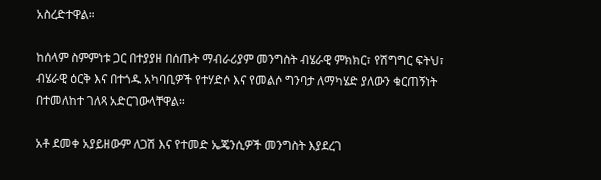አስረድተዋል።

ከሰላም ስምምነቱ ጋር በተያያዘ በሰጡት ማብራሪያም መንግስት ብሄራዊ ምክክር፣ የሽግግር ፍትህ፣ ብሄራዊ ዕርቅ እና በተጎዱ አካባቢዎች የተሃድሶ እና የመልሶ ግንባታ ለማካሄድ ያለውን ቁርጠኝነት በተመለከተ ገለጻ አድርገውላቸዋል።

አቶ ደመቀ አያይዘውም ለጋሽ እና የተመድ ኤጄንሲዎች መንግስት እያደረገ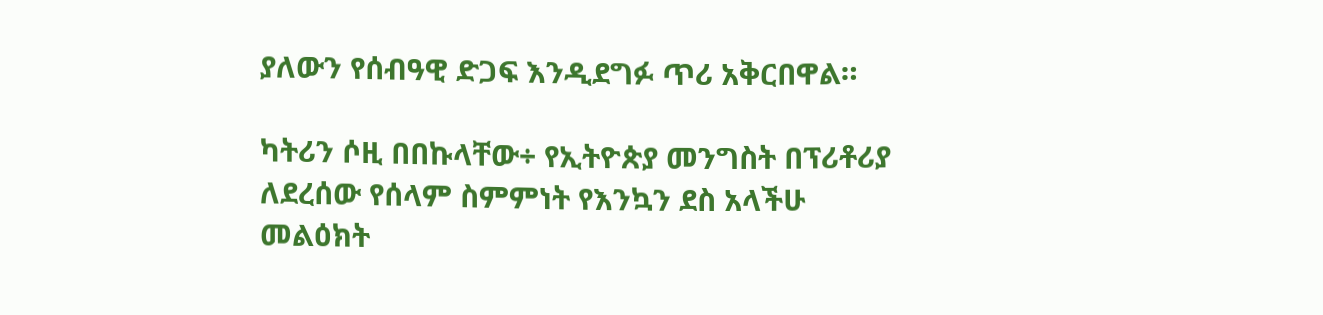ያለውን የሰብዓዊ ድጋፍ እንዲደግፉ ጥሪ አቅርበዋል።

ካትሪን ሶዚ በበኩላቸው÷ የኢትዮጵያ መንግስት በፕሪቶሪያ ለደረሰው የሰላም ስምምነት የእንኳን ደስ አላችሁ መልዕክት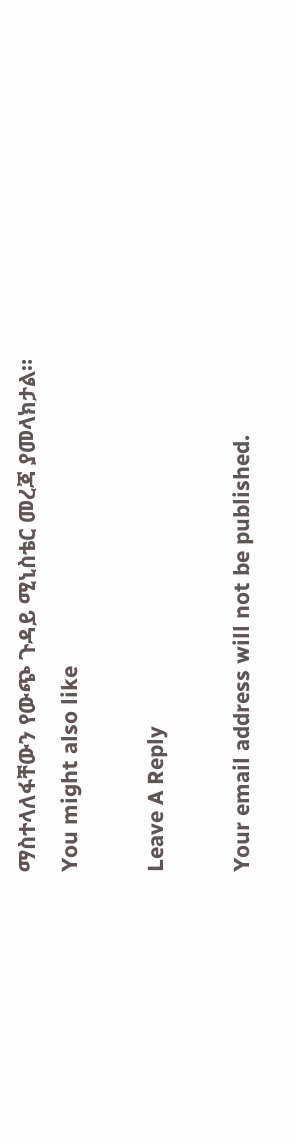ማስተላለፋቸውን የውጭ ጉዳይ ሚኒስቴር መረጃ ያመላክታል።
You might also like

Leave A Reply

Your email address will not be published.